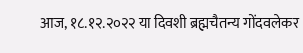आज, १८.१२.२०२२ या दिवशी ब्रह्मचैतन्य गोंदवलेकर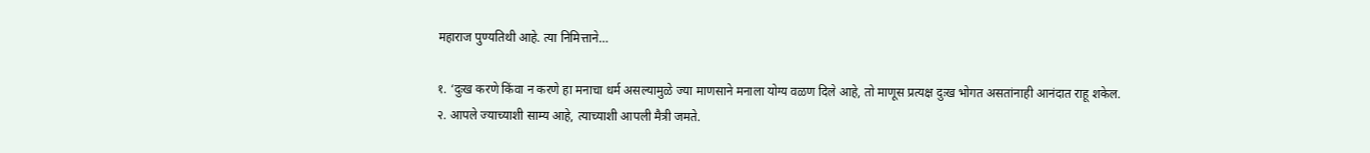महाराज पुण्यतिथी आहे. त्या निमित्ताने…

१. ‘दुःख करणे किंवा न करणे हा मनाचा धर्म असल्यामुळे ज्या माणसाने मनाला योग्य वळण दिले आहे, तो माणूस प्रत्यक्ष दुःख भोगत असतांनाही आनंदात राहू शकेल.
२. आपले ज्याच्याशी साम्य आहे, त्याच्याशी आपली मैत्री जमते.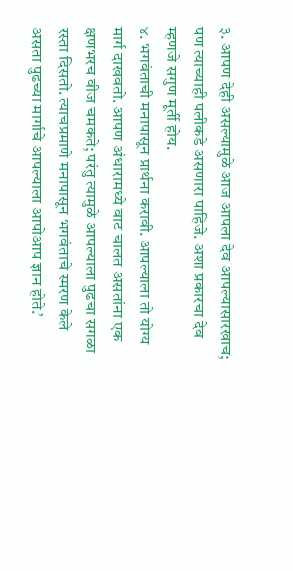३. आपण देही असल्यामुळे आज आपला देव आपल्यासारखाच; पण त्याच्याही पलीकडे असणारा पाहिजे. अशा प्रकारचा देव म्हणजे सगुण मूर्ती होय.
४. भगवंताची मनापासून प्रार्थना करावी. आपल्याला तो योग्य मार्ग दाखवतो. आपण अंधारामध्ये वाट चालत असतांना एक क्षणभरच वीज चमकते; परंतु त्यामुळे आपल्याला पुढचा सगळा रस्ता दिसतो. त्याचप्रमाणे मनापासून भगवंताचे स्मरण केले असता पुढच्या मार्गाचे आपल्याला आपोआप ज्ञान होते.’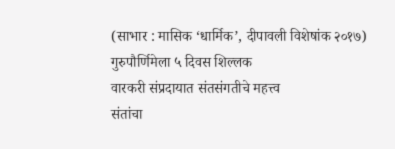(साभार : मासिक ‘धार्मिक’, दीपावली विशेषांक २०१७)
गुरुपौर्णिमेला ५ दिवस शिल्लक
वारकरी संप्रदायात संतसंगतीचे महत्त्व
संतांचा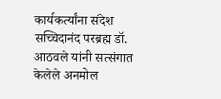कार्यकर्त्यांना संदेश
सच्चिदानंद परब्रह्म डॉ. आठवले यांनी सत्संगात केलेले अनमोल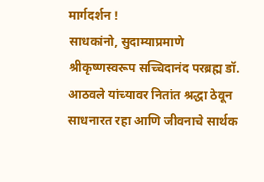मार्गदर्शन !
साधकांनो, सुदाम्याप्रमाणे श्रीकृष्णस्वरूप सच्चिदानंद परब्रह्म डॉ. आठवले यांच्यावर नितांत श्रद्धा ठेवून साधनारत रहा आणि जीवनाचे सार्थक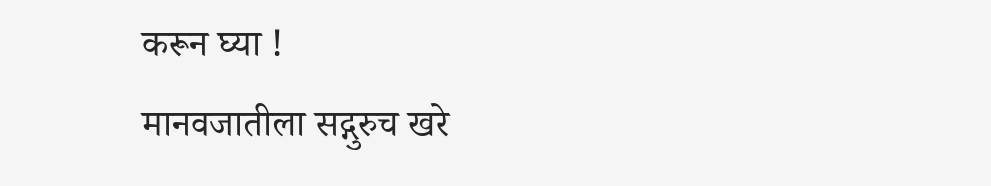करून घ्या !
मानवजातीला सद्गुरुच खरे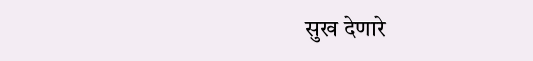सुख देणारे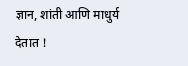ज्ञान, शांती आणि माधुर्य देतात !